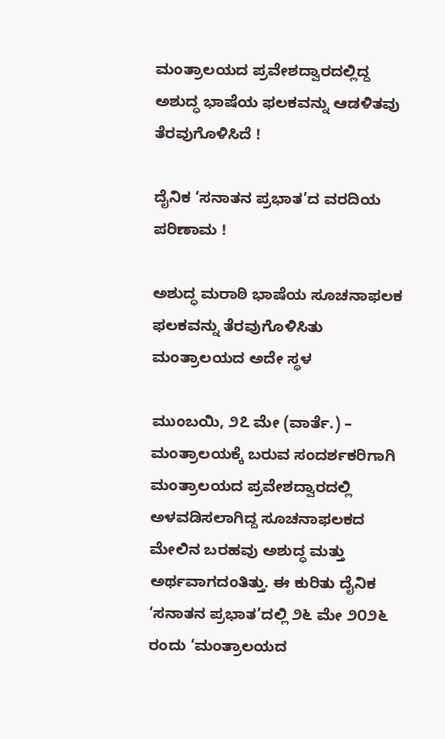ಮಂತ್ರಾಲಯದ ಪ್ರವೇಶದ್ವಾರದಲ್ಲಿದ್ದ ಅಶುದ್ಧ ಭಾಷೆಯ ಫಲಕವನ್ನು ಆಡಳಿತವು ತೆರವುಗೊಳಿಸಿದೆ !

ದೈನಿಕ ‘ಸನಾತನ ಪ್ರಭಾತ’ದ ವರದಿಯ ಪರಿಣಾಮ !

ಅಶುದ್ಧ ಮರಾಠಿ ಭಾಷೆಯ ಸೂಚನಾಫಲಕ ಫಲಕವನ್ನು ತೆರವುಗೊಳಿಸಿತು ಮಂತ್ರಾಲಯದ ಅದೇ ಸ್ಥಳ

ಮುಂಬಯಿ, ೨೭ ಮೇ (ವಾರ್ತೆ.) – ಮಂತ್ರಾಲಯಕ್ಕೆ ಬರುವ ಸಂದರ್ಶಕರಿಗಾಗಿ ಮಂತ್ರಾಲಯದ ಪ್ರವೇಶದ್ವಾರದಲ್ಲಿ ಅಳವಡಿಸಲಾಗಿದ್ದ ಸೂಚನಾಫಲಕದ ಮೇಲಿನ ಬರಹವು ಅಶುದ್ಧ ಮತ್ತು ಅರ್ಥವಾಗದಂತಿತ್ತು. ಈ ಕುರಿತು ದೈನಿಕ ‘ಸನಾತನ ಪ್ರಭಾತ’ದಲ್ಲಿ ೨೬ ಮೇ ೨೦೨೬ ರಂದು ‘ಮಂತ್ರಾಲಯದ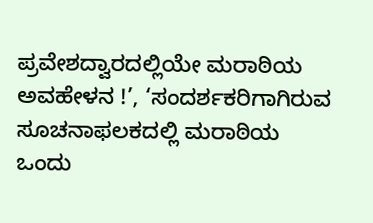ಪ್ರವೇಶದ್ವಾರದಲ್ಲಿಯೇ ಮರಾಠಿಯ ಅವಹೇಳನ !’, ‘ಸಂದರ್ಶಕರಿಗಾಗಿರುವ ಸೂಚನಾಫಲಕದಲ್ಲಿ ಮರಾಠಿಯ ಒಂದು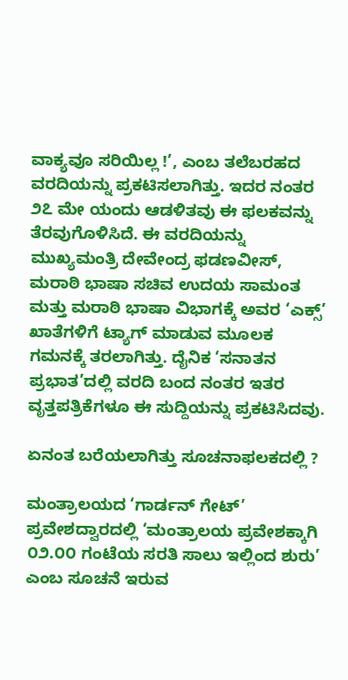ವಾಕ್ಯವೂ ಸರಿಯಿಲ್ಲ !’, ಎಂಬ ತಲೆಬರಹದ ವರದಿಯನ್ನು ಪ್ರಕಟಿಸಲಾಗಿತ್ತು. ಇದರ ನಂತರ ೨೭ ಮೇ ಯಂದು ಆಡಳಿತವು ಈ ಫಲಕವನ್ನು ತೆರವುಗೊಳಿಸಿದೆ. ಈ ವರದಿಯನ್ನು ಮುಖ್ಯಮಂತ್ರಿ ದೇವೇಂದ್ರ ಫಡಣವೀಸ್, ಮರಾಠಿ ಭಾಷಾ ಸಚಿವ ಉದಯ ಸಾಮಂತ ಮತ್ತು ಮರಾಠಿ ಭಾಷಾ ವಿಭಾಗಕ್ಕೆ ಅವರ ‘ಎಕ್ಸ್’ ಖಾತೆಗಳಿಗೆ ಟ್ಯಾಗ್ ಮಾಡುವ ಮೂಲಕ ಗಮನಕ್ಕೆ ತರಲಾಗಿತ್ತು. ದೈನಿಕ ‘ಸನಾತನ ಪ್ರಭಾತ’ದಲ್ಲಿ ವರದಿ ಬಂದ ನಂತರ ಇತರ ವೃತ್ತಪತ್ರಿಕೆಗಳೂ ಈ ಸುದ್ದಿಯನ್ನು ಪ್ರಕಟಿಸಿದವು.

ಏನಂತ ಬರೆಯಲಾಗಿತ್ತು ಸೂಚನಾಫಲಕದಲ್ಲಿ ?

ಮಂತ್ರಾಲಯದ ‘ಗಾರ್ಡನ್ ಗೇಟ್’ ಪ್ರವೇಶದ್ವಾರದಲ್ಲಿ ‘ಮಂತ್ರಾಲಯ ಪ್ರವೇಶಕ್ಕಾಗಿ ೦೨.೦೦ ಗಂಟೆಯ ಸರತಿ ಸಾಲು ಇಲ್ಲಿಂದ ಶುರು’ ಎಂಬ ಸೂಚನೆ ಇರುವ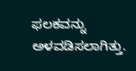ಫಲಕವನ್ನು ಅಳವಡಿಸಲಾಗಿತ್ತು.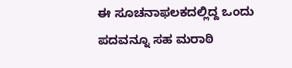ಈ ಸೂಚನಾಫಲಕದಲ್ಲಿದ್ದ ಒಂದು ಪದವನ್ನೂ ಸಹ ಮರಾಠಿ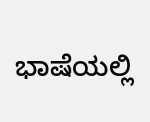ಭಾಷೆಯಲ್ಲಿ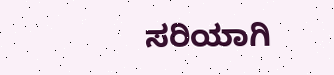ಸರಿಯಾಗಿ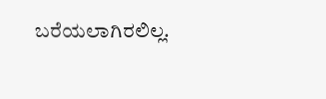ಬರೆಯಲಾಗಿರಲಿಲ್ಲ.